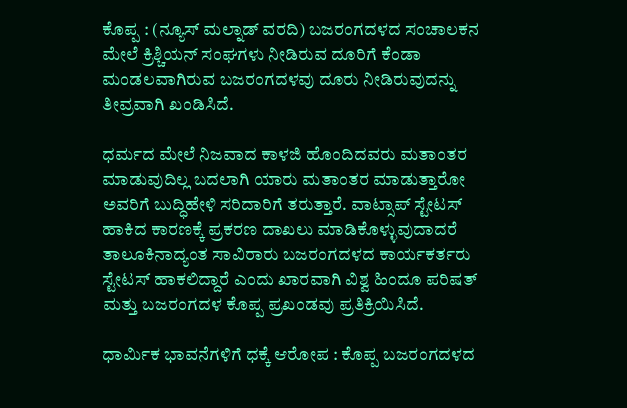ಕೊಪ್ಪ : (ನ್ಯೂಸ್ ಮಲ್ನಾಡ್ ವರದಿ) ಬಜರಂಗದಳದ ಸಂಚಾಲಕನ ಮೇಲೆ ಕ್ರಿಶ್ಚಿಯನ್ ಸಂಘಗಳು ನೀಡಿರುವ ದೂರಿಗೆ ಕೆಂಡಾ ಮಂಡಲವಾಗಿರುವ ಬಜರಂಗದಳವು ದೂರು ನೀಡಿರುವುದನ್ನು ತೀವ್ರವಾಗಿ ಖಂಡಿಸಿದೆ.

ಧರ್ಮದ ಮೇಲೆ ನಿಜವಾದ ಕಾಳಜಿ ಹೊಂದಿದವರು ಮತಾಂತರ ಮಾಡುವುದಿಲ್ಲ ಬದಲಾಗಿ ಯಾರು ಮತಾಂತರ ಮಾಡುತ್ತಾರೋ ಅವರಿಗೆ ಬುದ್ಧಿಹೇಳಿ ಸರಿದಾರಿಗೆ ತರುತ್ತಾರೆ. ವಾಟ್ಸಾಪ್ ಸ್ಟೇಟಸ್ ಹಾಕಿದ ಕಾರಣಕ್ಕೆ ಪ್ರಕರಣ ದಾಖಲು ಮಾಡಿಕೊಳ್ಳುವುದಾದರೆ ತಾಲೂಕಿನಾದ್ಯಂತ ಸಾವಿರಾರು ಬಜರಂಗದಳದ ಕಾರ್ಯಕರ್ತರು ಸ್ಟೇಟಸ್ ಹಾಕಲಿದ್ದಾರೆ ಎಂದು ಖಾರವಾಗಿ ವಿಶ್ವ ಹಿಂದೂ ಪರಿಷತ್ ಮತ್ತು ಬಜರಂಗದಳ ಕೊಪ್ಪ ಪ್ರಖಂಡವು ಪ್ರತಿಕ್ರಿಯಿಸಿದೆ.

ಧಾರ್ಮಿಕ ಭಾವನೆಗಳಿಗೆ ಧಕ್ಕೆ ಆರೋಪ : ಕೊಪ್ಪ ಬಜರಂಗದಳದ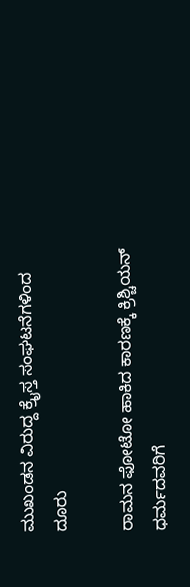ಮುಖಂಡನ ವಿರುದ್ದ ಕ್ರೈಸ್ತ ಸಂಘಟನೆಗಳಿಂದ ದೂರು

ರಾಮನ ಫೋಟೋ ಹಾಕಿದ ಕಾರಣಕ್ಕೆ ಕ್ರಿಶ್ಚಿಯನ್ ಧರ್ಮದವರಿಗೆ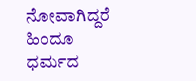ನೋವಾಗಿದ್ದರೆ ಹಿಂದೂ ಧರ್ಮದ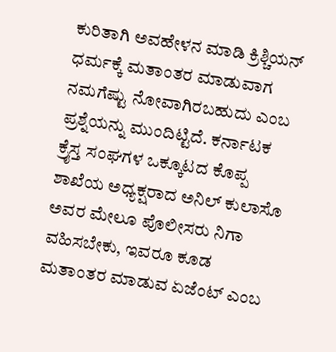ಕುರಿತಾಗಿ ಅವಹೇಳನ ಮಾಡಿ ಕ್ರಿಶ್ಚಿಯನ್ ಧರ್ಮಕ್ಕೆ ಮತಾಂತರ ಮಾಡುವಾಗ ನಮಗೆಷ್ಟು ನೋವಾಗಿರಬಹುದು ಎಂಬ ಪ್ರಶ್ನೆಯನ್ನು ಮುಂದಿಟ್ಟಿದೆ. ಕರ್ನಾಟಕ ಕ್ರೈಸ್ತ ಸಂಘಗಳ ಒಕ್ಕೂಟದ ಕೊಪ್ಪ ಶಾಖೆಯ ಅಧ್ಯಕ್ಷರಾದ ಅನಿಲ್ ಕುಲಾಸೊ ಅವರ ಮೇಲೂ ಪೊಲೀಸರು ನಿಗಾ ವಹಿಸಬೇಕು, ಇವರೂ ಕೂಡ ಮತಾಂತರ ಮಾಡುವ ಏಜೆಂಟ್ ಎಂಬ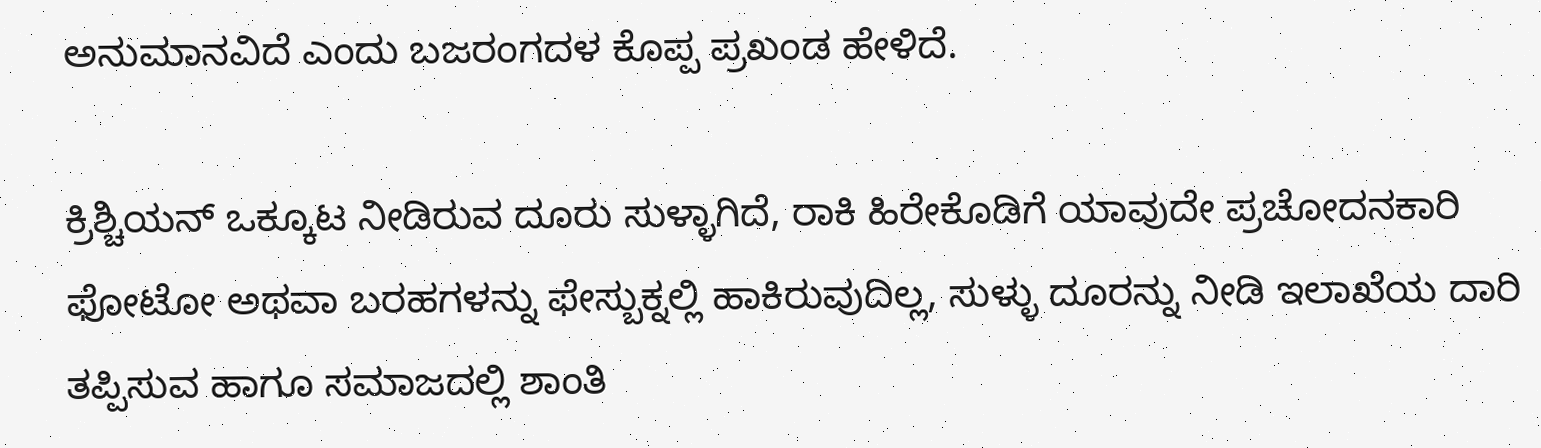ಅನುಮಾನವಿದೆ ಎಂದು ಬಜರಂಗದಳ ಕೊಪ್ಪ ಪ್ರಖಂಡ ಹೇಳಿದೆ.

ಕ್ರಿಶ್ಚಿಯನ್ ಒಕ್ಕೂಟ ನೀಡಿರುವ ದೂರು ಸುಳ್ಳಾಗಿದೆ, ರಾಕಿ ಹಿರೇಕೊಡಿಗೆ ಯಾವುದೇ ಪ್ರಚೋದನಕಾರಿ ಫೋಟೋ ಅಥವಾ ಬರಹಗಳನ್ನು ಫೇಸ್ಬುಕ್ನಲ್ಲಿ ಹಾಕಿರುವುದಿಲ್ಲ, ಸುಳ್ಳು ದೂರನ್ನು ನೀಡಿ ಇಲಾಖೆಯ ದಾರಿ ತಪ್ಪಿಸುವ ಹಾಗೂ ಸಮಾಜದಲ್ಲಿ ಶಾಂತಿ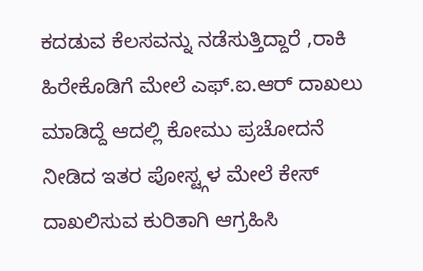ಕದಡುವ ಕೆಲಸವನ್ನು ನಡೆಸುತ್ತಿದ್ದಾರೆ ,ರಾಕಿ ಹಿರೇಕೊಡಿಗೆ ಮೇಲೆ ಎಫ್.ಐ.ಆರ್ ದಾಖಲು ಮಾಡಿದ್ದೆ ಆದಲ್ಲಿ ಕೋಮು ಪ್ರಚೋದನೆ ನೀಡಿದ ಇತರ ಪೋಸ್ಟ್ಗಳ ಮೇಲೆ ಕೇಸ್ ದಾಖಲಿಸುವ ಕುರಿತಾಗಿ ಆಗ್ರಹಿಸಿ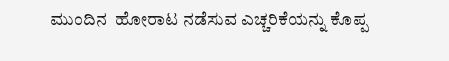ಮುಂದಿನ  ಹೋರಾಟ ನಡೆಸುವ ಎಚ್ಚರಿಕೆಯನ್ನು ಕೊಪ್ಪ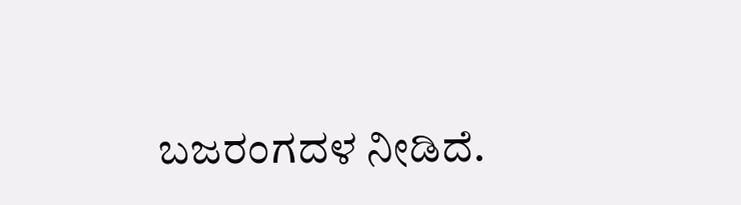ಬಜರಂಗದಳ ನೀಡಿದೆ.